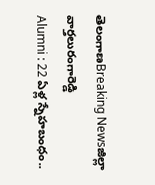తెలంగాణBreaking Newsజిల్లా వార్తలురంగారెడ్డి
Alumni : 22 ఏళ్ల స్నేహబంధం..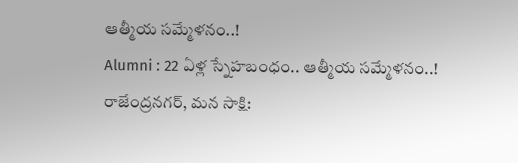ఆత్మీయ సమ్మేళనం..!
Alumni : 22 ఏళ్ల స్నేహబంధం.. ఆత్మీయ సమ్మేళనం..!
రాజేంద్రనగర్, మన సాక్షి: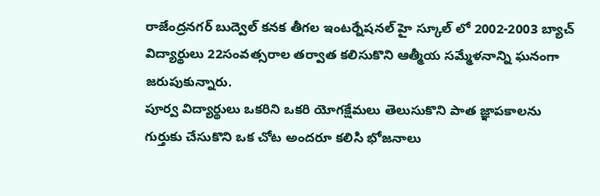రాజేంద్రనగర్ బుద్వెల్ కనక తీగల ఇంటర్నేషనల్ హై స్కూల్ లో 2002-2003 బ్యాచ్ విద్యార్థులు 22సంవత్సరాల తర్వాత కలిసుకొని ఆత్మీయ సమ్మేళనాన్ని ఘనంగా జరుపుకున్నారు.
పూర్వ విద్యార్థులు ఒకరిని ఒకరి యోగక్షేమలు తెలుసుకొని పాత జ్ఞాపకాలను గుర్తుకు చేసుకొని ఒక చోట అందరూ కలిసి భోజనాలు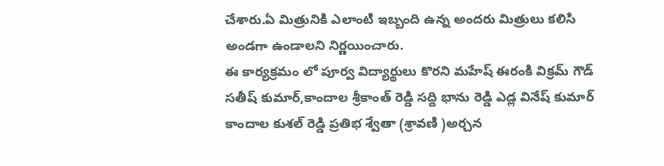చేశారు.ఏ మిత్రునికి ఎలాంటి ఇబ్బంది ఉన్న అందరు మిత్రులు కలిసి అండగా ఉండాలని నిర్ణయించారు.
ఈ కార్యక్రమం లో పూర్వ విద్యార్థులు కొరని మహేష్ ఈరంకి విక్రమ్ గౌడ్ సతీష్ కుమార్,కాందాల శ్రీకాంత్ రెడ్డి సద్ది భాను రెడ్డి ఎడ్ల వినేష్ కుమార్ కాందాల కుశల్ రెడ్డి ప్రతిభ శ్వేతా (శ్రావణి )అర్చన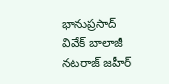భానుప్రసాద్ వివేక్ బాలాజీ నటరాజ్ జహీర్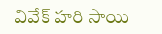వివేక్ హరి సాయి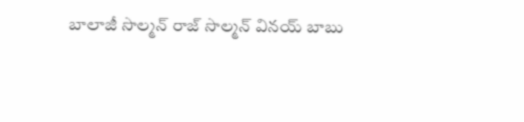బాలాజీ సొల్మన్ రాజ్ సొల్మన్ వినయ్ బాబు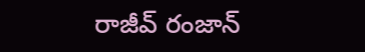రాజీవ్ రంజాన్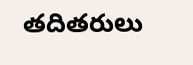తదితరులు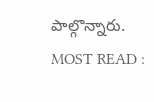పాల్గొన్నారు.
MOST READ :